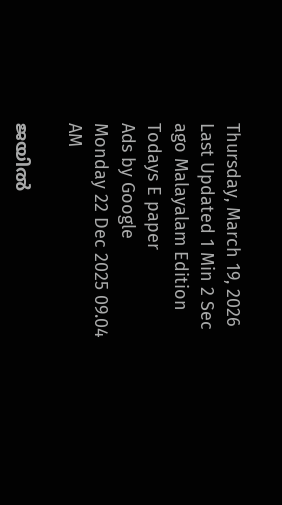Thursday, March 19, 2026 Last Updated 1 Min 2 Sec ago Malayalam Edition
Todays E paper
Ads by Google
Monday 22 Dec 2025 09.04 AM

ജയില്‍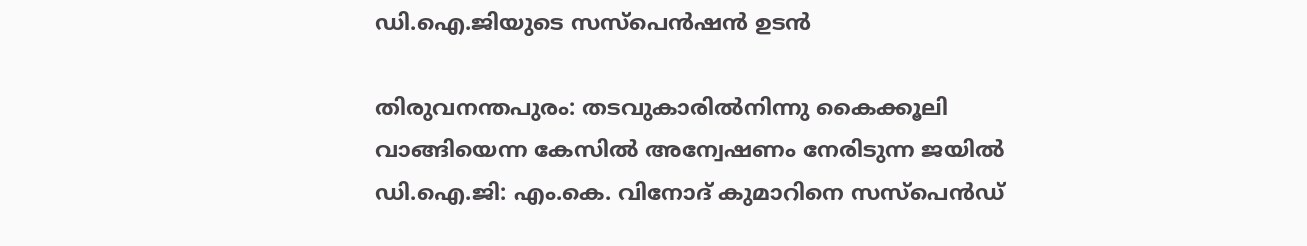ഡി.ഐ.ജിയുടെ സസ്‌പെന്‍ഷന്‍ ഉടന്‍

തിരുവനന്തപുരം: തടവുകാരില്‍നിന്നു കൈക്കൂലി വാങ്ങിയെന്ന കേസില്‍ അന്വേഷണം നേരിടുന്ന ജയില്‍ ഡി.ഐ.ജി: എം.കെ. വിനോദ്‌ കുമാറിനെ സസ്‌പെന്‍ഡ്‌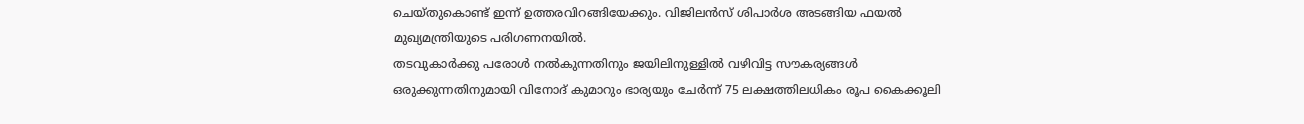ചെയ്‌തുകൊണ്ട്‌ ഇന്ന്‌ ഉത്തരവിറങ്ങിയേക്കും. വിജിലന്‍സ്‌ ശിപാര്‍ശ അടങ്ങിയ ഫയല്‍ മുഖ്യമന്ത്രിയുടെ പരിഗണനയില്‍.
തടവുകാര്‍ക്കു പരോള്‍ നല്‍കുന്നതിനും ജയിലിനുള്ളില്‍ വഴിവിട്ട സൗകര്യങ്ങള്‍ ഒരുക്കുന്നതിനുമായി വിനോദ്‌ കുമാറും ഭാര്യയും ചേര്‍ന്ന്‌ 75 ലക്ഷത്തിലധികം രൂപ കൈക്കൂലി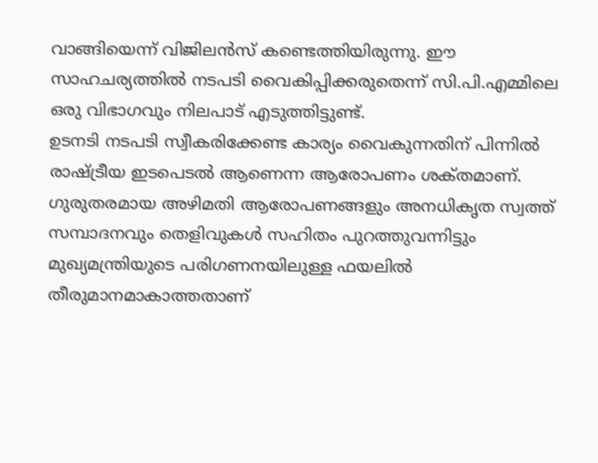വാങ്ങിയെന്ന്‌ വിജിലന്‍സ്‌ കണ്ടെത്തിയിരുന്നു. ഈ സാഹചര്യത്തില്‍ നടപടി വൈകിപ്പിക്കരുതെന്ന്‌ സി.പി.എമ്മിലെ ഒരു വിഭാഗവും നിലപാട്‌ എടുത്തിട്ടുണ്ട്‌.
ഉടനടി നടപടി സ്വീകരിക്കേണ്ട കാര്യം വൈകുന്നതിന്‌ പിന്നില്‍ രാഷ്‌ട്രീയ ഇടപെടല്‍ ആണെന്ന ആരോപണം ശക്‌തമാണ്‌. ഗുരുതരമായ അഴിമതി ആരോപണങ്ങളും അനധികൃത സ്വത്ത്‌ സമ്പാദനവും തെളിവുകള്‍ സഹിതം പുറത്തുവന്നിട്ടും മുഖ്യമന്ത്രിയുടെ പരിഗണനയിലുള്ള ഫയലില്‍ തീരുമാനമാകാത്തതാണ്‌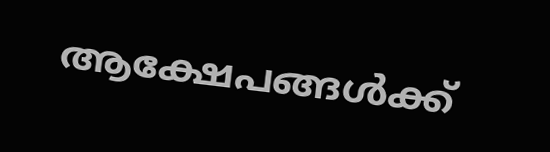ആക്ഷേപങ്ങള്‍ക്ക്‌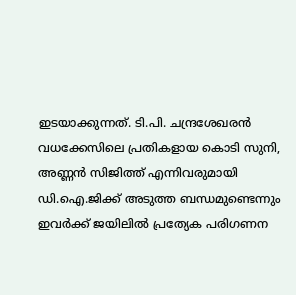ഇടയാക്കുന്നത്‌. ടി.പി. ചന്ദ്രശേഖരന്‍ വധക്കേസിലെ പ്രതികളായ കൊടി സുനി, അണ്ണന്‍ സിജിത്ത്‌ എന്നിവരുമായി ഡി.ഐ.ജിക്ക്‌ അടുത്ത ബന്ധമുണ്ടെന്നും ഇവര്‍ക്ക്‌ ജയിലില്‍ പ്രത്യേക പരിഗണന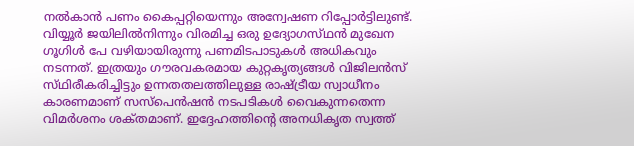നല്‍കാന്‍ പണം കൈപ്പറ്റിയെന്നും അന്വേഷണ റിപ്പോര്‍ട്ടിലുണ്ട്‌. വിയ്യൂര്‍ ജയിലില്‍നിന്നും വിരമിച്ച ഒരു ഉദ്യോഗസ്‌ഥന്‍ മുഖേന ഗൂഗിള്‍ പേ വഴിയായിരുന്നു പണമിടപാടുകള്‍ അധികവും നടന്നത്‌. ഇത്രയും ഗൗരവകരമായ കുറ്റകൃത്യങ്ങള്‍ വിജിലന്‍സ്‌ സ്‌ഥിരീകരിച്ചിട്ടും ഉന്നതതലത്തിലുള്ള രാഷ്‌ട്രീയ സ്വാധീനം കാരണമാണ്‌ സസ്‌പെന്‍ഷന്‍ നടപടികള്‍ വൈകുന്നതെന്ന വിമര്‍ശനം ശക്‌തമാണ്‌. ഇദ്ദേഹത്തിന്റെ അനധികൃത സ്വത്ത്‌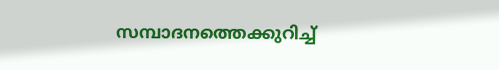സമ്പാദനത്തെക്കുറിച്ച്‌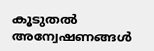കൂടുതല്‍ അന്വേഷണങ്ങള്‍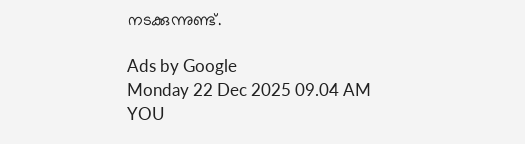നടക്കുന്നുണ്ട്‌.

Ads by Google
Monday 22 Dec 2025 09.04 AM
YOU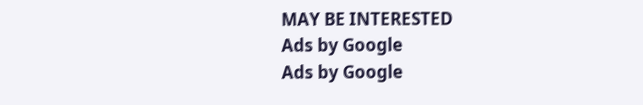MAY BE INTERESTED
Ads by Google
Ads by Google